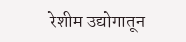रेशीम उद्योगातून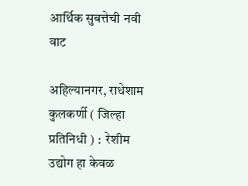आर्थिक सुबत्तेची नवी वाट

अहिल्यानगर, राधेशाम कुलकर्णी ( जिल्हा प्रतिनिधी ) :  रेशीम उद्योग हा केवळ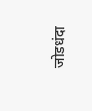जोडधंदा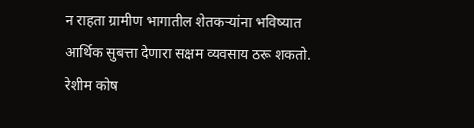न राहता ग्रामीण भागातील शेतकऱ्यांना भविष्यात आर्थिक सुबत्ता देणारा सक्षम व्यवसाय ठरू शकतो. रेशीम कोष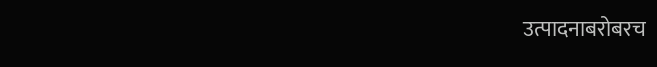उत्पादनाबरोबरच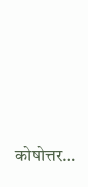कोषोत्तर…